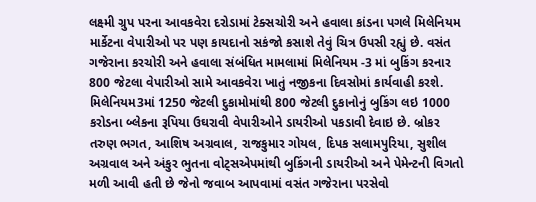લક્ષ્મી ગ્રુપ પરના આવકવેરા દરોડામાં ટેક્સચોરી અને હવાલા કાંડના પગલે મિલેનિયમ માર્કેટના વેપારીઓ પર પણ કાયદાનો સકંજો કસાશે તેવું ચિત્ર ઉપસી રહ્યું છે. વસંત ગજેરાના કરચોરી અને હવાલા સંબંધિત મામલામાં મિલેનિયમ -3 માં બુકિંગ કરનાર 800 જેટલા વેપારીઓ સામે આવકવેરા ખાતું નજીકના દિવસોમાં કાર્યવાહી કરશે.
મિલેનિયમ3માં 1250 જેટલી દુકામોમાંથી 800 જેટલી દુકાનોનું બુકિંગ લઇ 1000 કરોડના બ્લેકના રૂપિયા ઉઘરાવી વેપારીઓને ડાયરીઓ પકડાવી દેવાઇ છે. બ્રોકર તરુણ ભગત, આશિષ અગ્રવાલ, રાજકુમાર ગોયલ, દિપક સલામપુરિયા, સુશીલ અગ્રવાલ અને અંકુર ભુતના વોટ્સએપમાંથી બુકિંગની ડાયરીઓ અને પેમેન્ટની વિગતો મળી આવી હતી છે જેનો જવાબ આપવામાં વસંત ગજેરાના પરસેવો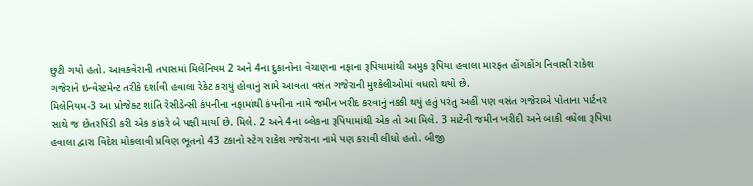છુટી ગયો હતો. આવકવેરાની તપાસમાં મિલેનિયમ 2 અને 4ના દુકાનોના વેચાણના નફાના રૂપિયામાંથી અમુક રૂપિયા હવાલા મારફત હોંગકોંગ નિવાસી રાકેશ ગજેરાને ઇન્વેસ્ટમેન્ટ તરીકે દર્શાવી હવાલા રેકેટ કરાયું હોવાનું સામે આવતા વસંત ગજેરાની મુશ્કેલીઓમાં વધારો થયો છે.
મિલેનિયમ-3 આ પ્રોજેક્ટ શાંતિ રેસીડેન્સી કંપનીના નફામાંથી કંપનીના નામે જમીન ખરીદ કરવાનું નક્કી થયું હતું પરંતુ અહીં પણ વસંત ગજેરાએ પોતાના પાર્ટનર સાથે જ છેતરપિંડી કરી એક કાંકરે બે પક્ષી માર્યા છે. મિલે. 2 અને 4ના બ્લેકના રૂપિયામાંથી એક તો આ મિલે. 3 માટેની જમીન ખરીદી અને બાકી વધેલા રૂપિયા હવાલા દ્વારા વિદેશ મોકલાવી પ્રવિણ ભૂતનો 43 ટકાનો સ્ટેગ રાકેશ ગજેરાના નામે પણ કરાવી લીધો હતો. બીજી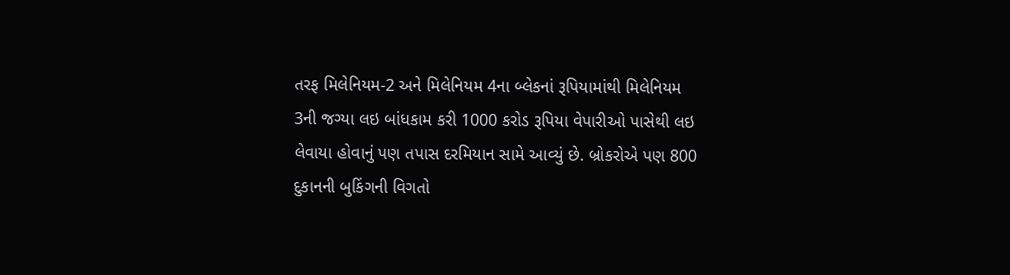તરફ મિલેનિયમ-2 અને મિલેનિયમ 4ના બ્લેકનાં રૂપિયામાંથી મિલેનિયમ 3ની જગ્યા લઇ બાંધકામ કરી 1000 કરોડ રૂપિયા વેપારીઓ પાસેથી લઇ લેવાયા હોવાનું પણ તપાસ દરમિયાન સામે આવ્યું છે. બ્રોકરોએ પણ 800 દુકાનની બુકિંગની વિગતો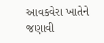આવકવેરા ખાતેને જણાવી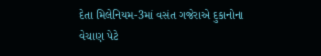દેતા મિલેનિયમ-3માં વસંત ગજેરાએ દુકાનોના વેચાણ પેટે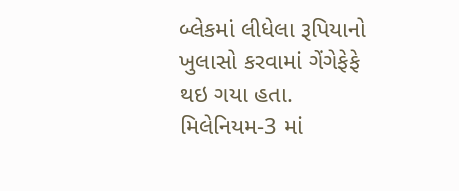બ્લેકમાં લીધેલા રૂપિયાનો ખુલાસો કરવામાં ગેંગેફેફે થઇ ગયા હતા. મિલેનિયમ-3 માં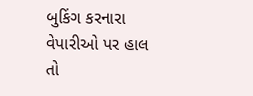બુકિંગ કરનારા વેપારીઓ પર હાલ તો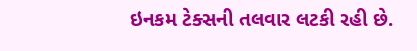ઇનકમ ટેક્સની તલવાર લટકી રહી છે.